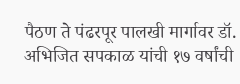पैठण ते पंढरपूर पालखी मार्गावर डॉ. अभिजित सपकाळ यांची १७ वर्षांची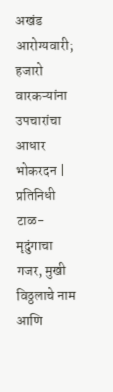अखंड आरोग्यवारी; हजारो वारकऱ्यांना उपचारांचा आधार
भोकरदन | प्रतिनिधी
टाळ-मृदुंगाचा गजर, मुखी विठ्ठलाचे नाम आणि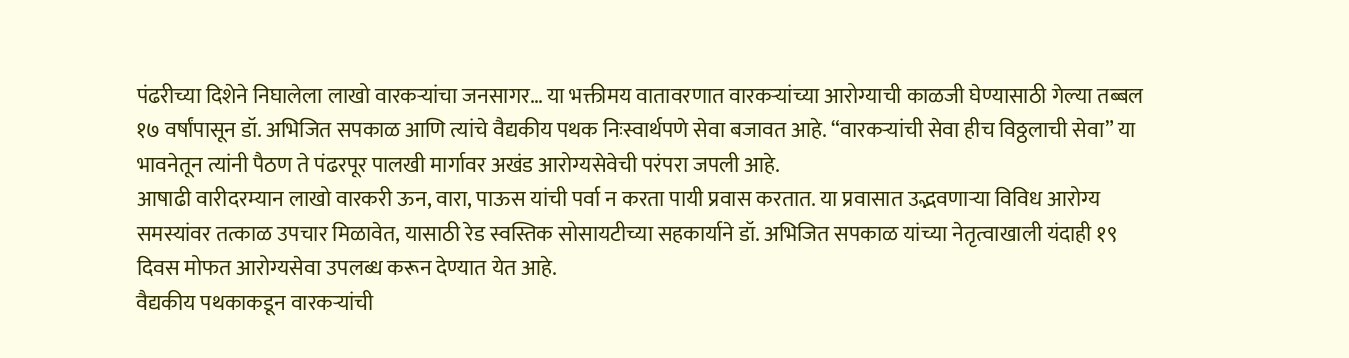पंढरीच्या दिशेने निघालेला लाखो वारकऱ्यांचा जनसागर… या भक्तीमय वातावरणात वारकऱ्यांच्या आरोग्याची काळजी घेण्यासाठी गेल्या तब्बल १७ वर्षांपासून डॉ. अभिजित सपकाळ आणि त्यांचे वैद्यकीय पथक निःस्वार्थपणे सेवा बजावत आहे. “वारकऱ्यांची सेवा हीच विठ्ठलाची सेवा” या भावनेतून त्यांनी पैठण ते पंढरपूर पालखी मार्गावर अखंड आरोग्यसेवेची परंपरा जपली आहे.
आषाढी वारीदरम्यान लाखो वारकरी ऊन, वारा, पाऊस यांची पर्वा न करता पायी प्रवास करतात. या प्रवासात उद्भवणाऱ्या विविध आरोग्य समस्यांवर तत्काळ उपचार मिळावेत, यासाठी रेड स्वस्तिक सोसायटीच्या सहकार्याने डॉ. अभिजित सपकाळ यांच्या नेतृत्वाखाली यंदाही १९ दिवस मोफत आरोग्यसेवा उपलब्ध करून देण्यात येत आहे.
वैद्यकीय पथकाकडून वारकऱ्यांची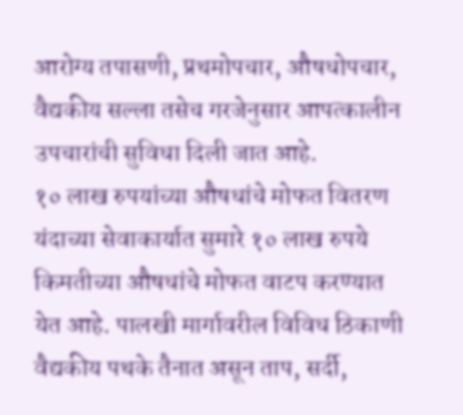आरोग्य तपासणी, प्रथमोपचार, औषधोपचार, वैद्यकीय सल्ला तसेच गरजेनुसार आपत्कालीन उपचारांची सुविधा दिली जात आहे.
१० लाख रुपयांच्या औषधांचे मोफत वितरण
यंदाच्या सेवाकार्यात सुमारे १० लाख रुपये किमतीच्या औषधांचे मोफत वाटप करण्यात येत आहे. पालखी मार्गावरील विविध ठिकाणी वैद्यकीय पथके तैनात असून ताप, सर्दी,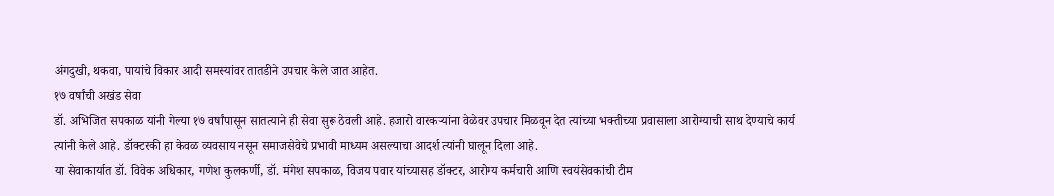अंगदुखी, थकवा, पायांचे विकार आदी समस्यांवर तातडीने उपचार केले जात आहेत.
१७ वर्षांची अखंड सेवा
डॉ. अभिजित सपकाळ यांनी गेल्या १७ वर्षांपासून सातत्याने ही सेवा सुरू ठेवली आहे. हजारो वारकऱ्यांना वेळेवर उपचार मिळवून देत त्यांच्या भक्तीच्या प्रवासाला आरोग्याची साथ देण्याचे कार्य त्यांनी केले आहे. डॉक्टरकी हा केवळ व्यवसाय नसून समाजसेवेचे प्रभावी माध्यम असल्याचा आदर्श त्यांनी घालून दिला आहे.
या सेवाकार्यात डॉ. विवेक अधिकार, गणेश कुलकर्णी, डॉ. मंगेश सपकाळ, विजय पवार यांच्यासह डॉक्टर, आरोग्य कर्मचारी आणि स्वयंसेवकांची टीम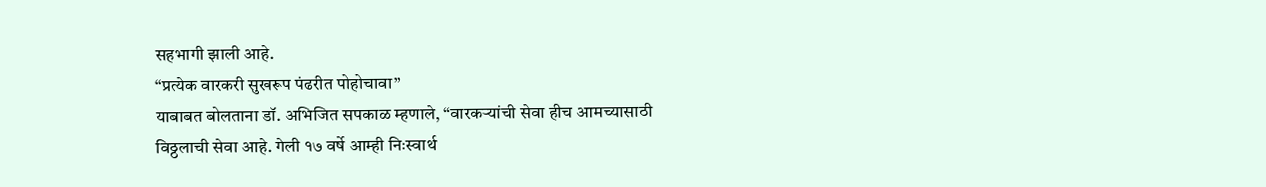सहभागी झाली आहे.
“प्रत्येक वारकरी सुखरूप पंढरीत पोहोचावा”
याबाबत बोलताना डॉ. अभिजित सपकाळ म्हणाले, “वारकऱ्यांची सेवा हीच आमच्यासाठी विठ्ठलाची सेवा आहे. गेली १७ वर्षे आम्ही निःस्वार्थ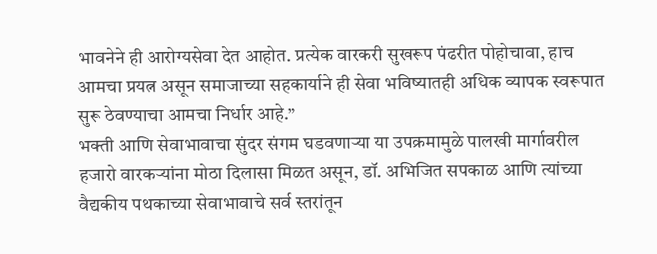भावनेने ही आरोग्यसेवा देत आहोत. प्रत्येक वारकरी सुखरूप पंढरीत पोहोचावा, हाच आमचा प्रयत्न असून समाजाच्या सहकार्याने ही सेवा भविष्यातही अधिक व्यापक स्वरूपात सुरू ठेवण्याचा आमचा निर्धार आहे.”
भक्ती आणि सेवाभावाचा सुंदर संगम घडवणाऱ्या या उपक्रमामुळे पालखी मार्गावरील हजारो वारकऱ्यांना मोठा दिलासा मिळत असून, डॉ. अभिजित सपकाळ आणि त्यांच्या वैद्यकीय पथकाच्या सेवाभावाचे सर्व स्तरांतून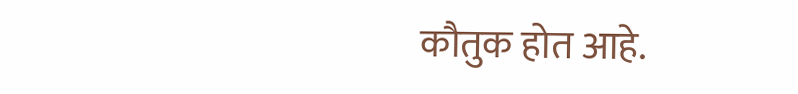कौतुक होत आहे.